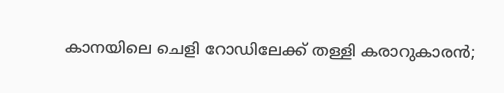കാനയിലെ ചെളി റോഡിലേക്ക് തള്ളി കരാറുകാരൻ;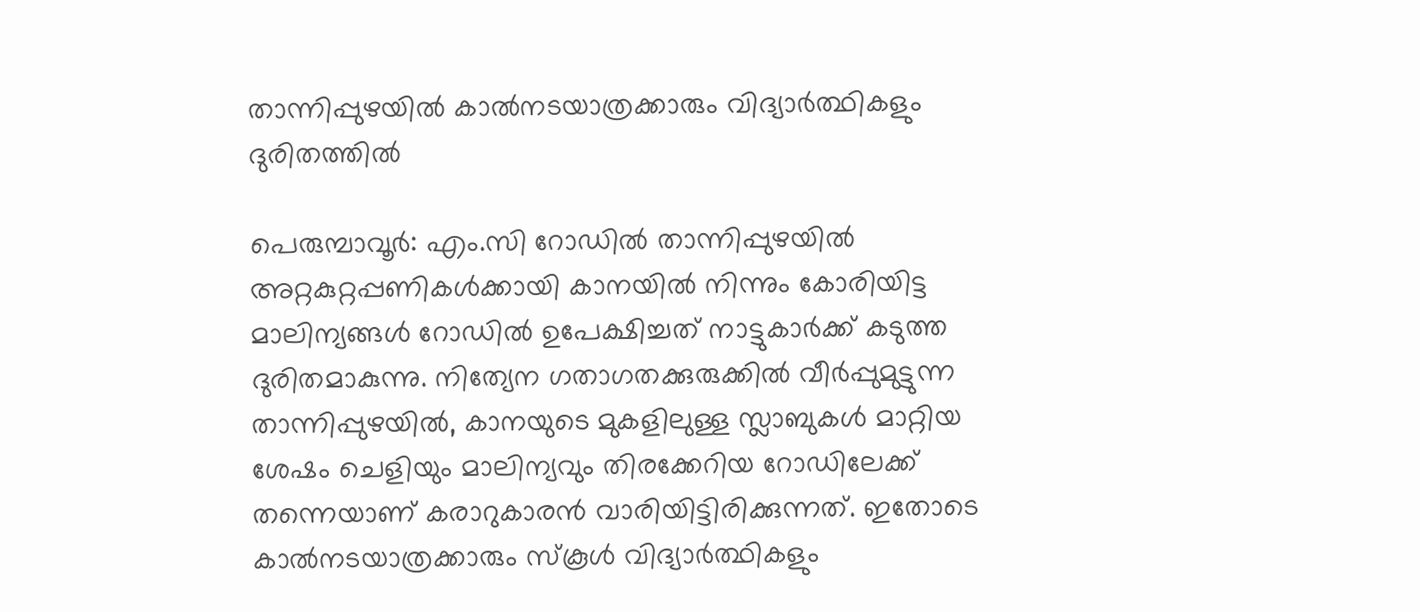താന്നിപ്പുഴയിൽ കാൽനടയാത്രക്കാരും വിദ്യാർത്ഥികളും ദുരിതത്തിൽ

പെരുമ്പാവൂർ: എം.സി റോഡിൽ താന്നിപ്പുഴയിൽ അറ്റകുറ്റപ്പണികൾക്കായി കാനയിൽ നിന്നും കോരിയിട്ട മാലിന്യങ്ങൾ റോഡിൽ ഉപേക്ഷിച്ചത് നാട്ടുകാർക്ക് കടുത്ത ദുരിതമാകുന്നു. നിത്യേന ഗതാഗതക്കുരുക്കിൽ വീർപ്പുമുട്ടുന്ന താന്നിപ്പുഴയിൽ, കാനയുടെ മുകളിലുള്ള സ്ലാബുകൾ മാറ്റിയ ശേഷം ചെളിയും മാലിന്യവും തിരക്കേറിയ റോഡിലേക്ക് തന്നെയാണ് കരാറുകാരൻ വാരിയിട്ടിരിക്കുന്നത്. ഇതോടെ കാൽനടയാത്രക്കാരും സ്കൂൾ വിദ്യാർത്ഥികളും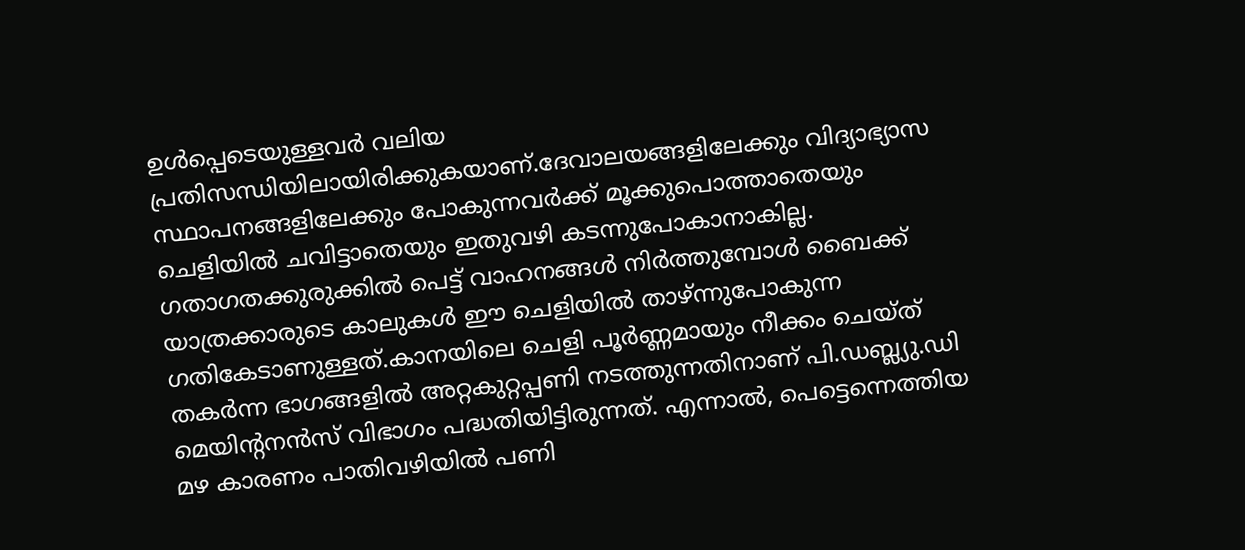ഉൾപ്പെടെയുള്ളവർ വലിയ പ്രതിസന്ധിയിലായിരിക്കുകയാണ്.ദേവാലയങ്ങളിലേക്കും വിദ്യാഭ്യാസ സ്ഥാപനങ്ങളിലേക്കും പോകുന്നവർക്ക് മൂക്കുപൊത്താതെയും ചെളിയിൽ ചവിട്ടാതെയും ഇതുവഴി കടന്നുപോകാനാകില്ല. ഗതാഗതക്കുരുക്കിൽ പെട്ട് വാഹനങ്ങൾ നിർത്തുമ്പോൾ ബൈക്ക് യാത്രക്കാരുടെ കാലുകൾ ഈ ചെളിയിൽ താഴ്ന്നുപോകുന്ന ഗതികേടാണുള്ളത്.കാനയിലെ ചെളി പൂർണ്ണമായും നീക്കം ചെയ്ത് തകർന്ന ഭാഗങ്ങളിൽ അറ്റകുറ്റപ്പണി നടത്തുന്നതിനാണ് പി.ഡബ്ല്യു.ഡി മെയിന്റനൻസ് വിഭാഗം പദ്ധതിയിട്ടിരുന്നത്. എന്നാൽ, പെട്ടെന്നെത്തിയ മഴ കാരണം പാതിവഴിയിൽ പണി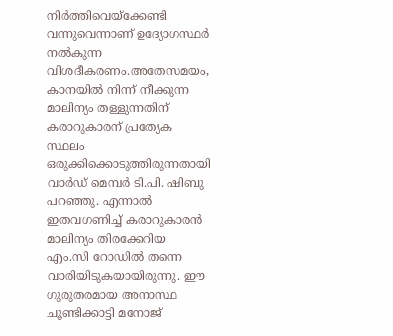നിർത്തിവെയ്ക്കേണ്ടി വന്നുവെന്നാണ് ഉദ്യോഗസ്ഥർ നൽകുന്ന വിശദീകരണം.അതേസമയം, കാനയിൽ നിന്ന് നീക്കുന്ന മാലിന്യം തള്ളുന്നതിന് കരാറുകാരന് പ്രത്യേക സ്ഥലം ഒരുക്കിക്കൊടുത്തിരുന്നതായി വാർഡ് മെമ്പർ ടി.പി. ഷിബു പറഞ്ഞു. എന്നാൽ ഇതവഗണിച്ച് കരാറുകാരൻ മാലിന്യം തിരക്കേറിയ എം.സി റോഡിൽ തന്നെ വാരിയിടുകയായിരുന്നു. ഈ ഗുരുതരമായ അനാസ്ഥ ചൂണ്ടിക്കാട്ടി മനോജ്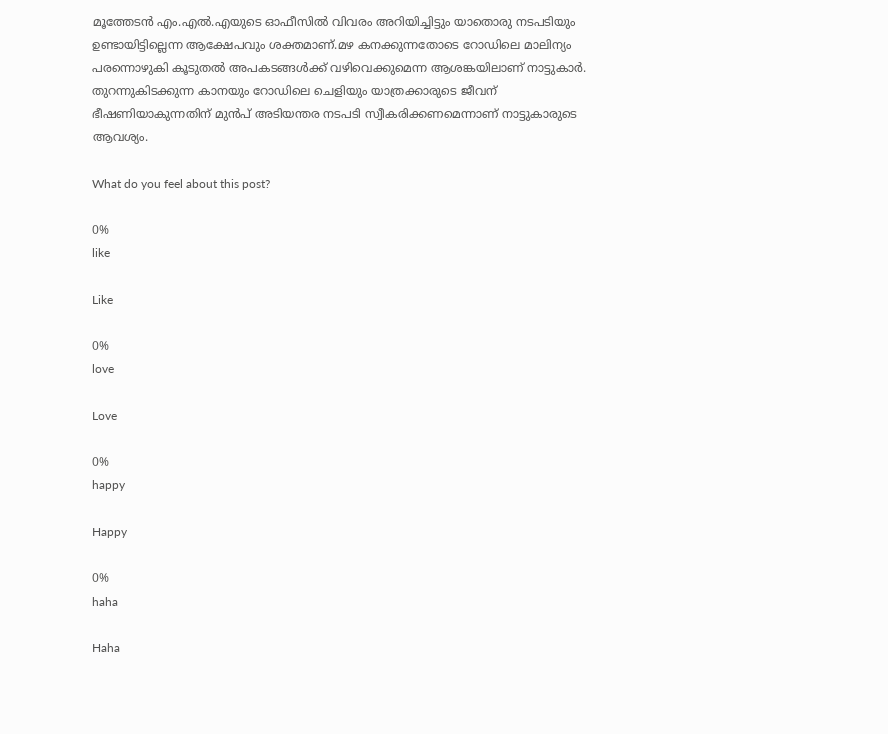മൂത്തേടൻ എം.എൽ.എയുടെ ഓഫീസിൽ വിവരം അറിയിച്ചിട്ടും യാതൊരു നടപടിയും ഉണ്ടായിട്ടില്ലെന്ന ആക്ഷേപവും ശക്തമാണ്.മഴ കനക്കുന്നതോടെ റോഡിലെ മാലിന്യം പരന്നൊഴുകി കൂടുതൽ അപകടങ്ങൾക്ക് വഴിവെക്കുമെന്ന ആശങ്കയിലാണ് നാട്ടുകാർ. തുറന്നുകിടക്കുന്ന കാനയും റോഡിലെ ചെളിയും യാത്രക്കാരുടെ ജീവന് ഭീഷണിയാകുന്നതിന് മുൻപ് അടിയന്തര നടപടി സ്വീകരിക്കണമെന്നാണ് നാട്ടുകാരുടെ ആവശ്യം.

What do you feel about this post?

0%
like

Like

0%
love

Love

0%
happy

Happy

0%
haha

Haha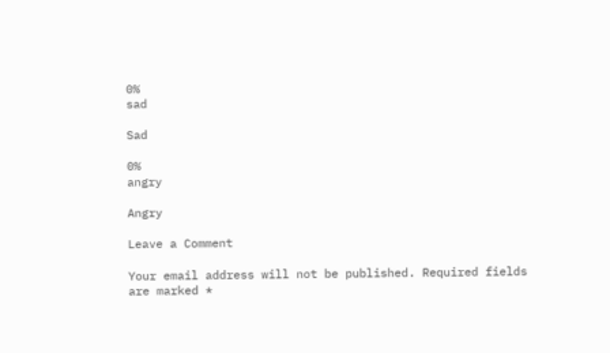0%
sad

Sad

0%
angry

Angry

Leave a Comment

Your email address will not be published. Required fields are marked *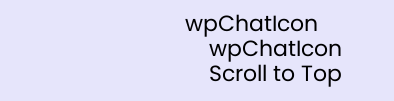wpChatIcon
    wpChatIcon
    Scroll to Top